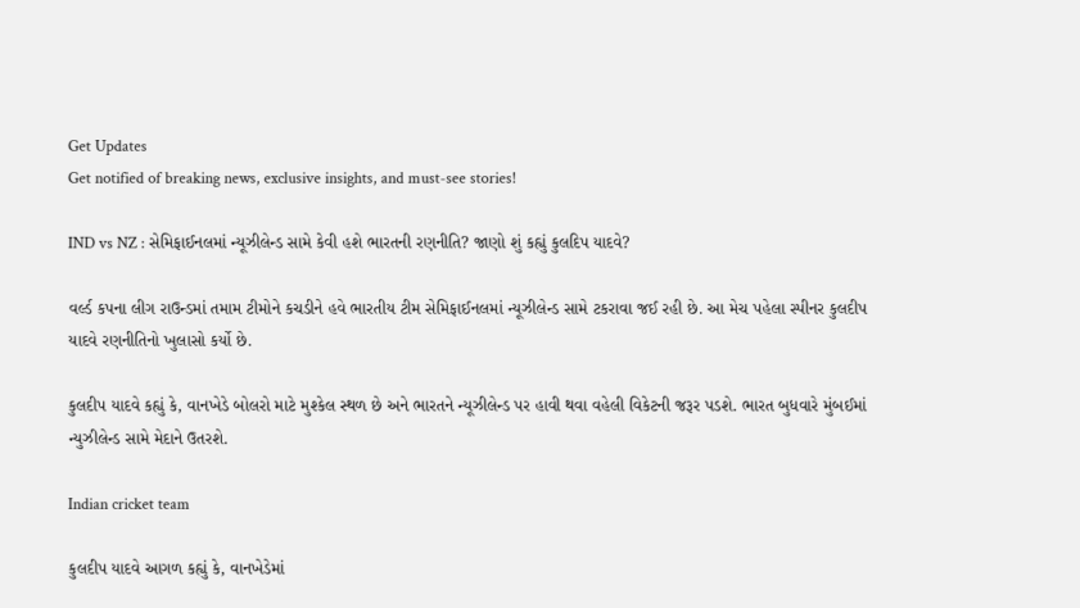Get Updates
Get notified of breaking news, exclusive insights, and must-see stories!

IND vs NZ : સેમિફાઈનલમાં ન્યૂઝીલેન્ડ સામે કેવી હશે ભારતની રણનીતિ? જાણો શું કહ્યું કુલદિપ યાદવે?

વર્લ્ડ કપના લીગ રાઉન્ડમાં તમામ ટીમોને કચડીને હવે ભારતીય ટીમ સેમિફાઈનલમાં ન્યૂઝીલેન્ડ સામે ટકરાવા જઈ રહી છે. આ મેચ પહેલા સ્પીનર કુલદીપ યાદવે રણનીતિનો ખુલાસો કર્યો છે.

કુલદીપ યાદવે કહ્યું કે, વાનખેડે બોલરો માટે મુશ્કેલ સ્થળ છે અને ભારતને ન્યૂઝીલેન્ડ પર હાવી થવા વહેલી વિકેટની જરૂર પડશે. ભારત બુધવારે મુંબઈમાં ન્યુઝીલેન્ડ સામે મેદાને ઉતરશે.

Indian cricket team

કુલદીપ યાદવે આગળ કહ્યું કે, વાનખેડેમાં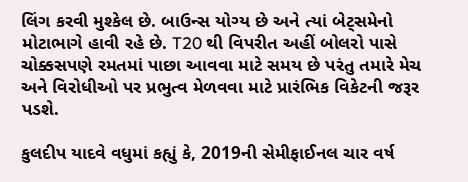લિંગ કરવી મુશ્કેલ છે. બાઉન્સ યોગ્ય છે અને ત્યાં બેટ્સમેનો મોટાભાગે હાવી રહે છે. T20 થી વિપરીત અહીં બોલરો પાસે ચોક્કસપણે રમતમાં પાછા આવવા માટે સમય છે પરંતુ તમારે મેચ અને વિરોધીઓ પર પ્રભુત્વ મેળવવા માટે પ્રારંભિક વિકેટની જરૂર પડશે.

કુલદીપ યાદવે વધુમાં કહ્યું કે, 2019ની સેમીફાઈનલ ચાર વર્ષ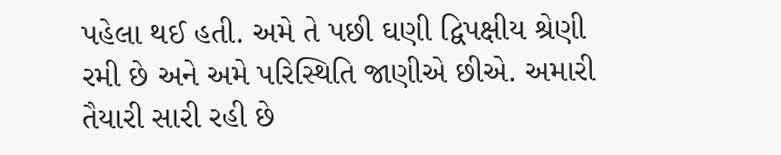પહેલા થઈ હતી. અમે તે પછી ઘણી દ્વિપક્ષીય શ્રેણી રમી છે અને અમે પરિસ્થિતિ જાણીએ છીએ. અમારી તૈયારી સારી રહી છે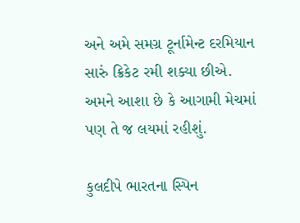અને અમે સમગ્ર ટૂર્નામેન્ટ દરમિયાન સારું ક્રિકેટ રમી શક્યા છીએ. અમને આશા છે કે આગામી મેચમાં પણ તે જ લયમાં રહીશું.

કુલદીપે ભારતના સ્પિન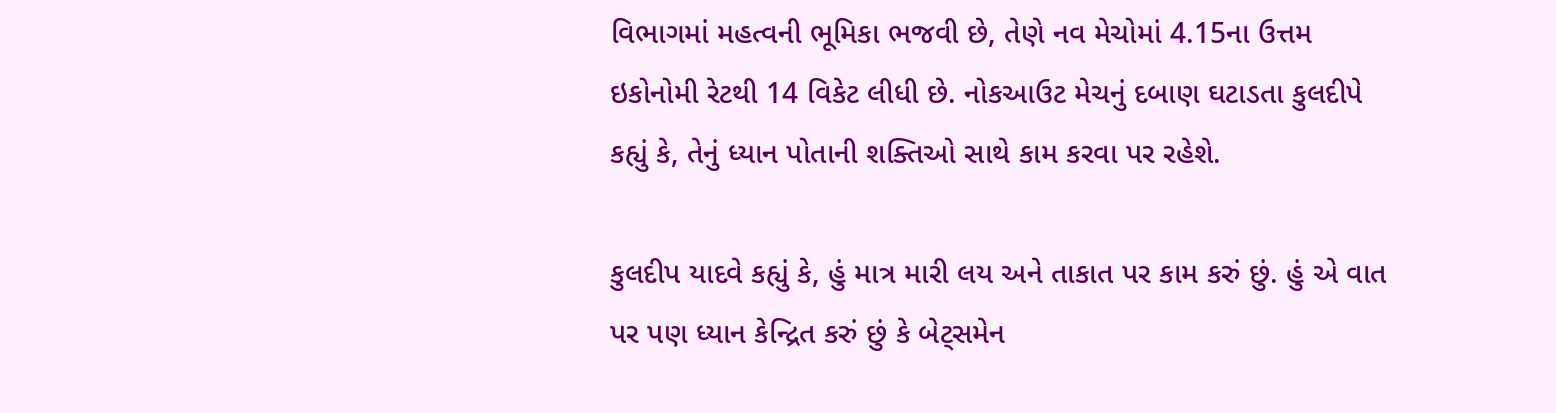વિભાગમાં મહત્વની ભૂમિકા ભજવી છે, તેણે નવ મેચોમાં 4.15ના ઉત્તમ ઇકોનોમી રેટથી 14 વિકેટ લીધી છે. નોકઆઉટ મેચનું દબાણ ઘટાડતા કુલદીપે કહ્યું કે, તેનું ધ્યાન પોતાની શક્તિઓ સાથે કામ કરવા પર રહેશે.

કુલદીપ યાદવે કહ્યું કે, હું માત્ર મારી લય અને તાકાત પર કામ કરું છું. હું એ વાત પર પણ ધ્યાન કેન્દ્રિત કરું છું કે બેટ્સમેન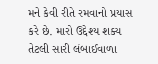મને કેવી રીતે રમવાનો પ્રયાસ કરે છે. મારો ઉદ્દેશ્ય શક્ય તેટલી સારી લંબાઈવાળા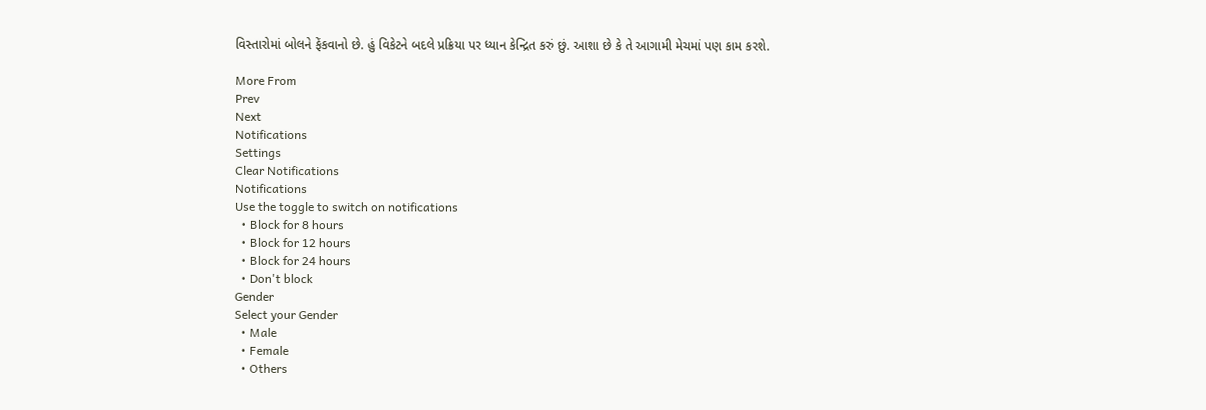વિસ્તારોમાં બોલને ફેંકવાનો છે. હું વિકેટને બદલે પ્રક્રિયા પર ધ્યાન કેન્દ્રિત કરું છું. આશા છે કે તે આગામી મેચમાં પણ કામ કરશે.

More From
Prev
Next
Notifications
Settings
Clear Notifications
Notifications
Use the toggle to switch on notifications
  • Block for 8 hours
  • Block for 12 hours
  • Block for 24 hours
  • Don't block
Gender
Select your Gender
  • Male
  • Female
  • Others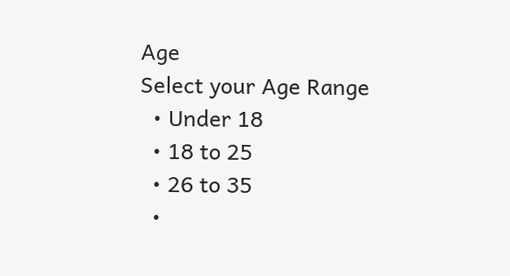Age
Select your Age Range
  • Under 18
  • 18 to 25
  • 26 to 35
  •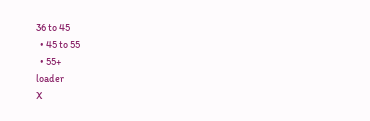36 to 45
  • 45 to 55
  • 55+
loader
X